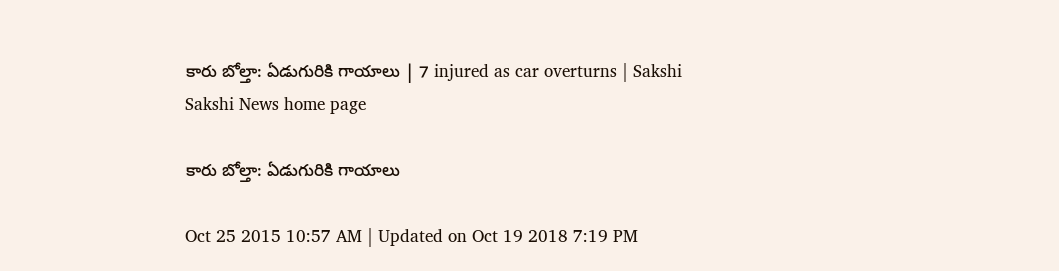కారు బోల్తా: ఏడుగురికి గాయాలు | 7 injured as car overturns | Sakshi
Sakshi News home page

కారు బోల్తా: ఏడుగురికి గాయాలు

Oct 25 2015 10:57 AM | Updated on Oct 19 2018 7:19 PM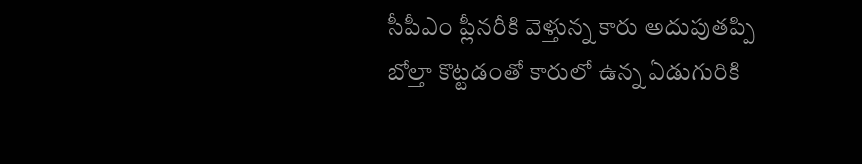సీపీఎం ప్లీనరీకి వెళ్తున్న కారు అదుపుతప్పి బోల్తా కొట్టడంతో కారులో ఉన్న ఏడుగురికి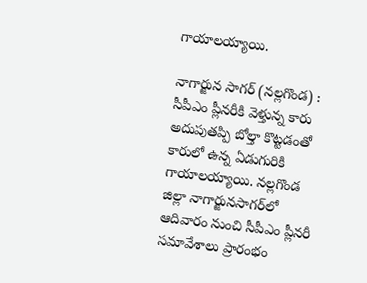గాయాలయ్యాయి.

నాగార్జున సాగర్ (నల్లగొండ) :  సీపీఎం ప్లీనరీకి వెళ్తున్న కారు అదుపుతప్పి బోల్తా కొట్టడంతో కారులో ఉన్న ఏడుగురికి గాయాలయ్యాయి. నల్లగొండ జిల్లా నాగార్జునసాగర్‌లో ఆదివారం నుంచి సీపీఎం ప్లీనరీ  సమావేశాలు ప్రారంభం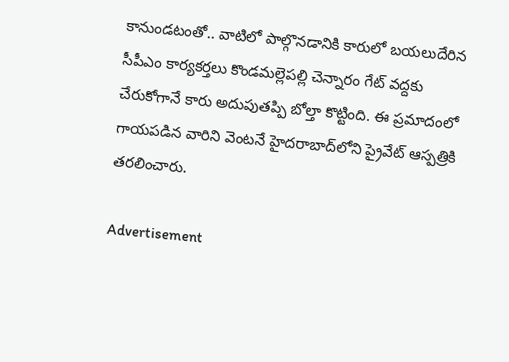కానుండటంతో.. వాటిలో పాల్గొనడానికి కారులో బయలుదేరిన సీపీఎం కార్యకర్తలు కొండమల్లెపల్లి చెన్నారం గేట్ వద్దకు చేరుకోగానే కారు అదుపుతప్పి బోల్తా కొట్టింది. ఈ ప్రమాదంలో గాయపడిన వారిని వెంటనే హైదరాబాద్‌లోని ప్రైవేట్ ఆస్పత్రికి తరలించారు.

Advertisement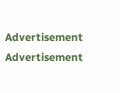Advertisement
Advertisement